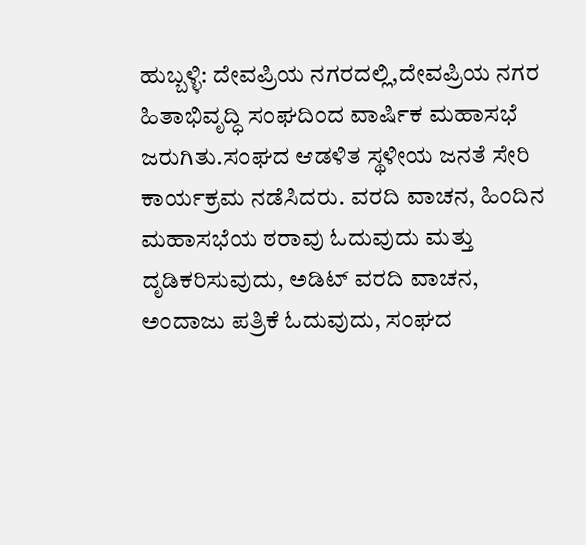ಹುಬ್ಬಳ್ಳಿ: ದೇವಪ್ರಿಯ ನಗರದಲ್ಲಿ,ದೇವಪ್ರಿಯ ನಗರ ಹಿತಾಭಿವೃದ್ಧಿ ಸಂಘದಿಂದ ವಾರ್ಷಿಕ ಮಹಾಸಭೆ ಜರುಗಿತು.ಸಂಘದ ಆಡಳಿತ ಸ್ಥಳೀಯ ಜನತೆ ಸೇರಿ ಕಾರ್ಯಕ್ರಮ ನಡೆಸಿದರು. ವರದಿ ವಾಚನ, ಹಿಂದಿನ ಮಹಾಸಭೆಯ ಠರಾವು ಓದುವುದು ಮತ್ತು ದೃಡಿಕರಿಸುವುದು, ಅಡಿಟ್ ವರದಿ ವಾಚನ, ಅಂದಾಜು ಪತ್ರಿಕೆ ಓದುವುದು, ಸಂಘದ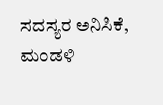ಸದಸ್ಯರ ಅನಿಸಿಕೆ, ಮಂಡಳಿ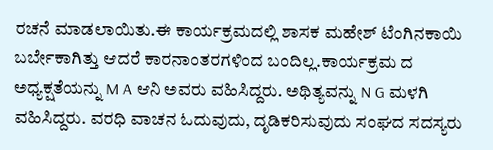ರಚನೆ ಮಾಡಲಾಯಿತು.ಈ ಕಾರ್ಯಕ್ರಮದಲ್ಲಿ ಶಾಸಕ ಮಹೇಶ್ ಟೆಂಗಿನಕಾಯಿ ಬರ್ಬೇಕಾಗಿತ್ತು ಆದರೆ ಕಾರನಾಂತರಗಳಿಂದ ಬಂದಿಲ್ಲ.ಕಾರ್ಯಕ್ರಮ ದ ಅಧ್ಯಕ್ಷತೆಯನ್ನು M A ಆನಿ ಅವರು ವಹಿಸಿದ್ದರು. ಅಥಿತ್ಯವನ್ನು N G ಮಳಗಿ ವಹಿಸಿದ್ದರು. ವರಧಿ ವಾಚನ ಓದುವುದು, ದೃಡಿಕರಿಸುವುದು ಸಂಘದ ಸದಸ್ಯರು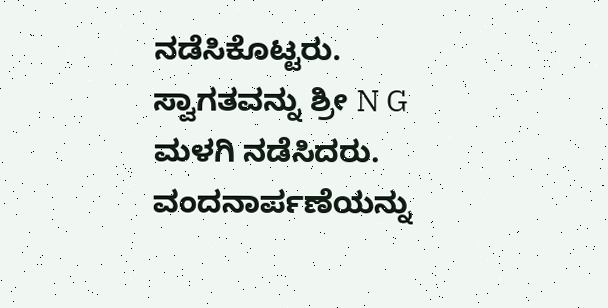ನಡೆಸಿಕೊಟ್ಟರು. ಸ್ವಾಗತವನ್ನು ಶ್ರೀ N G ಮಳಗಿ ನಡೆಸಿದರು. ವಂದನಾರ್ಪಣೆಯನ್ನು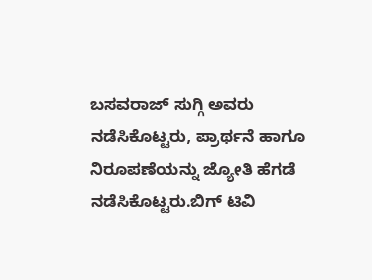ಬಸವರಾಜ್ ಸುಗ್ಗಿ ಅವರು ನಡೆಸಿಕೊಟ್ಟರು, ಪ್ರಾರ್ಥನೆ ಹಾಗೂ ನಿರೂಪಣೆಯನ್ನು ಜ್ಯೋತಿ ಹೆಗಡೆ ನಡೆಸಿಕೊಟ್ಟರು.ಬಿಗ್ ಟಿವಿ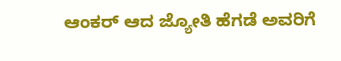ಆಂಕರ್ ಆದ ಜ್ಯೋತಿ ಹೆಗಡೆ ಅವರಿಗೆ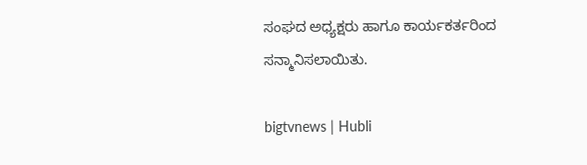ಸಂಘದ ಅಧ್ಯಕ್ಷರು ಹಾಗೂ ಕಾರ್ಯಕರ್ತರಿಂದ ಸನ್ಮಾನಿಸಲಾಯಿತು.

bigtvnews | Hubli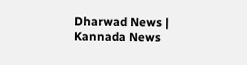Dharwad News | Kannada News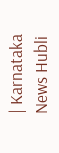| Karnataka News Hubli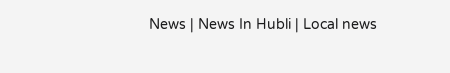News | News In Hubli | Local news